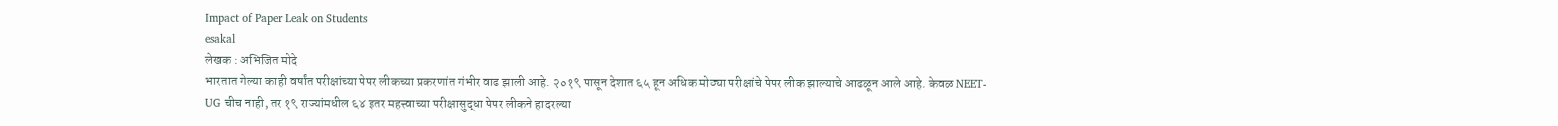Impact of Paper Leak on Students
esakal
लेखक : अभिजित मोदे
भारतात गेल्या काही वर्षांत परीक्षांच्या पेपर लीकच्या प्रकरणांत गंभीर वाढ झाली आहे. २०१९ पासून देशात ६५ हून अधिक मोठ्या परीक्षांचे पेपर लीक झाल्याचे आढळून आले आहे. केवळ NEET-UG चीच नाही, तर १९ राज्यांमधील ६४ इतर महत्त्वाच्या परीक्षासुद्धा पेपर लीकने हादरल्या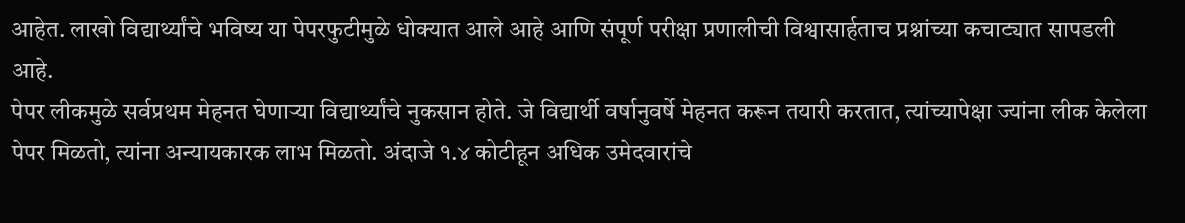आहेत. लाखो विद्यार्थ्यांचे भविष्य या पेपरफुटीमुळे धोक्यात आले आहे आणि संपूर्ण परीक्षा प्रणालीची विश्वासार्हताच प्रश्नांच्या कचाट्यात सापडली आहे.
पेपर लीकमुळे सर्वप्रथम मेहनत घेणाऱ्या विद्यार्थ्यांचे नुकसान होते. जे विद्यार्थी वर्षानुवर्षे मेहनत करून तयारी करतात, त्यांच्यापेक्षा ज्यांना लीक केलेला पेपर मिळतो, त्यांना अन्यायकारक लाभ मिळतो. अंदाजे १.४ कोटीहून अधिक उमेदवारांचे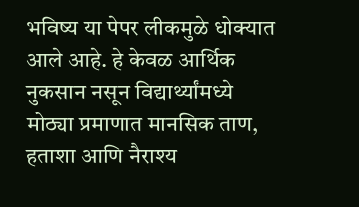भविष्य या पेपर लीकमुळे धोक्यात आले आहे. हे केवळ आर्थिक नुकसान नसून विद्यार्थ्यांमध्ये मोठ्या प्रमाणात मानसिक ताण, हताशा आणि नैराश्य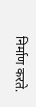निर्माण करते.